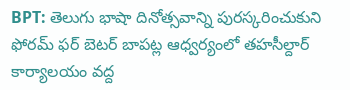BPT: తెలుగు భాషా దినోత్సవాన్ని పురస్కరించుకుని ఫోరమ్ ఫర్ బెటర్ బాపట్ల ఆధ్వర్యంలో తహసీల్దార్ కార్యాలయం వద్ద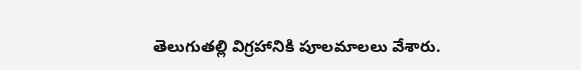తెలుగుతల్లి విగ్రహానికి పూలమాలలు వేశారు.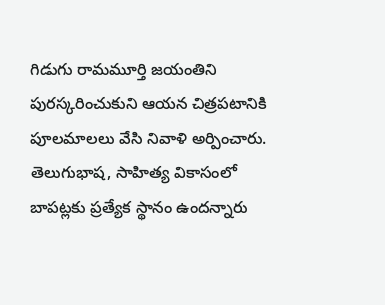గిడుగు రామమూర్తి జయంతిని పురస్కరించుకుని ఆయన చిత్రపటానికి పూలమాలలు వేసి నివాళి అర్పించారు. తెలుగుభాష, సాహిత్య వికాసంలో బాపట్లకు ప్రత్యేక స్థానం ఉందన్నారు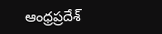ఆంధ్రప్రదేశ్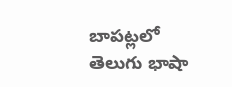బాపట్లలో తెలుగు భాషా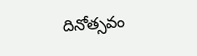దినోత్సవం